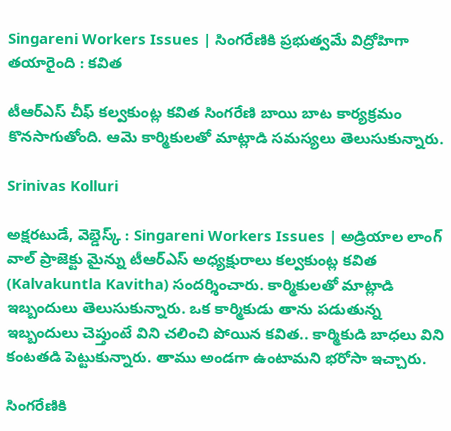Singareni Workers Issues | సింగరేణికి ప్రభుత్వమే విద్రోహిగా తయారైంది : కవిత

టీఆర్ఎస్ చీఫ్ కల్వకుంట్ల కవిత సింగరేణి బాయి బాట కార్యక్రమం కొనసాగుతోంది. ఆమె కార్మికులతో మాట్లాడి సమస్యలు తెలుసుకున్నారు.

Srinivas Kolluri

అక్షరటుడే, వెబ్డెస్క్ : Singareni Workers Issues | అడ్రియాల లాంగ్ వాల్ ప్రాజెక్టు మైన్ను టీఆర్ఎస్ అధ్యక్షురాలు కల్వకుంట్ల కవిత (Kalvakuntla Kavitha) సందర్శించారు. కార్మికులతో మాట్లాడి ఇబ్బందులు తెలుసుకున్నారు. ఒక కార్మికుడు తాను పడుతున్న ఇబ్బందులు చెప్తుంటే విని చలించి పోయిన కవిత.. కార్మికుడి బాధలు విని కంటతడి పెట్టుకున్నారు. తాము అండగా ఉంటామని భరోసా ఇచ్చారు.

సింగరేణికి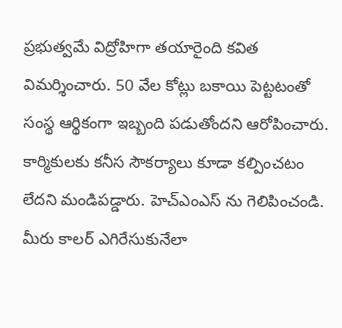ప్రభుత్వమే విద్రోహిగా తయారైంది కవిత విమర్శించారు. 50 వేల కోట్లు బకాయి పెట్టటంతో సంస్థ ఆర్థికంగా ఇబ్బంది పడుతోందని ఆరోపించారు. కార్మికులకు కనీస సౌకర్యాలు కూడా కల్పించటం లేదని మండిపడ్డారు. హెచ్ఎంఎస్ ను గెలిపించండి. మీరు కాలర్ ఎగిరేసుకునేలా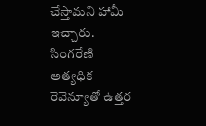చేస్తామని హామీ ఇచ్చారు. సింగరేణి అత్యధిక రెవెన్యూతో ఉత్తర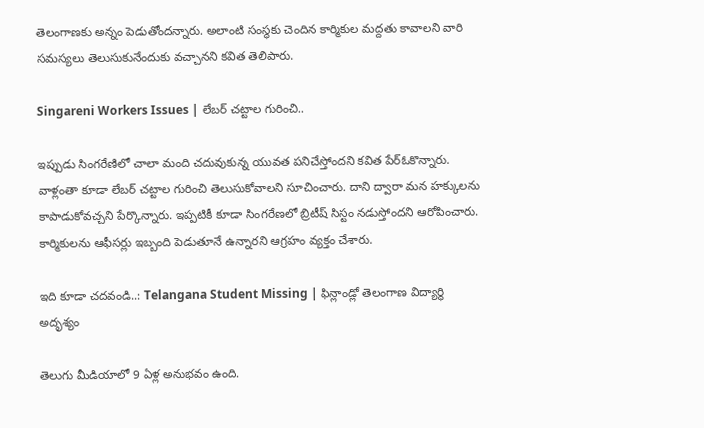తెలంగాణకు అన్నం పెడుతోందన్నారు. అలాంటి సంస్థకు చెందిన కార్మికుల మద్దతు కావాలని వారి సమస్యలు తెలుసుకునేందుకు వచ్చానని కవిత తెలిపారు.

Singareni Workers Issues | లేబర్ చట్టాల గురించి..

ఇప్పుడు సింగరేణిలో చాలా మంది చదువుకున్న యువత పనిచేస్తోందని కవిత పేర్ఓకొన్నారు. వాళ్లంతా కూడా లేబర్ చట్టాల గురించి తెలుసుకోవాలని సూచించారు. దాని ద్వారా మన హక్కులను కాపాడుకోవచ్చని పేర్కొన్నారు. ఇప్పటికీ కూడా సింగరేణలో బ్రిటీష్ సిస్టం నడుస్తోందని ఆరోపించారు. కార్మికులను ఆఫీసర్లు ఇబ్బంది పెడుతూనే ఉన్నారని ఆగ్రహం వ్యక్తం చేశారు.

ఇది కూడా చదవండి..: Telangana Student Missing | ఫిన్లాండ్లో తెలంగాణ విద్యార్థి అదృశ్యం

తెలుగు మీడియాలో 9 ఏళ్ల అనుభవం ఉంది.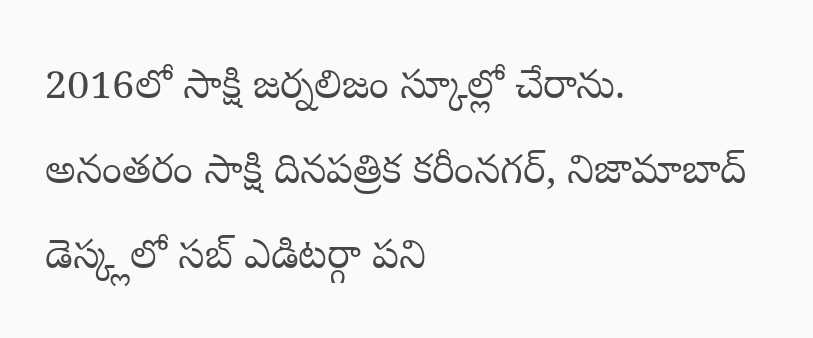2016లో సాక్షి జర్నలిజం స్కూల్లో చేరాను. అనంతరం సాక్షి దినపత్రిక కరీంనగర్, నిజామాబాద్ డెస్క్లలో సబ్ ఎడిటర్గా పని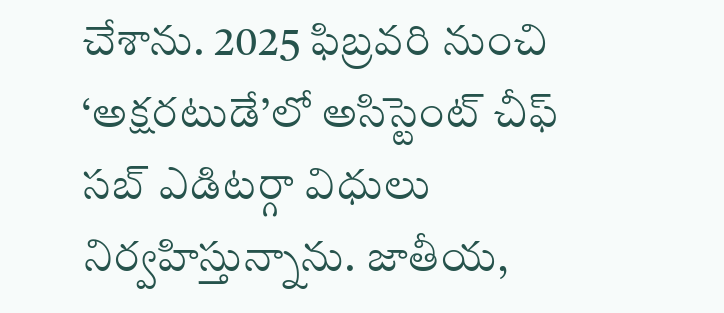చేశాను. 2025 ఫిబ్రవరి నుంచి ‘అక్షరటుడే’లో అసిస్టెంట్ చీఫ్ సబ్ ఎడిటర్గా విధులు నిర్వహిస్తున్నాను. జాతీయ,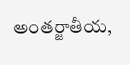అంతర్జాతీయ,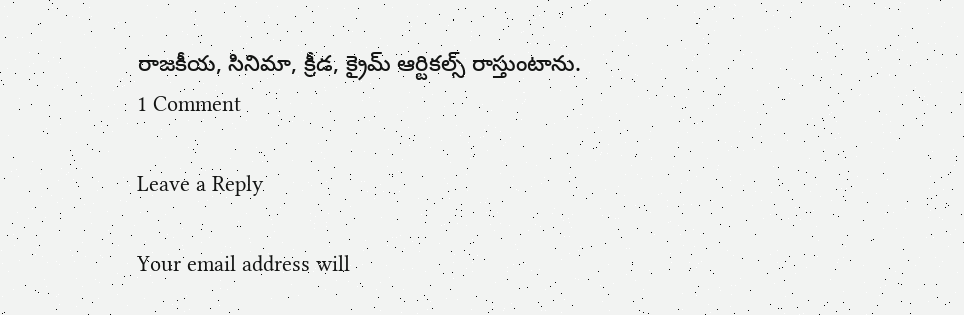రాజకీయ, సినిమా, క్రీడ, క్రైమ్ ఆర్టికల్స్ రాస్తుంటాను.
1 Comment

Leave a Reply

Your email address will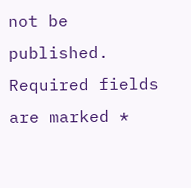not be published. Required fields are marked *